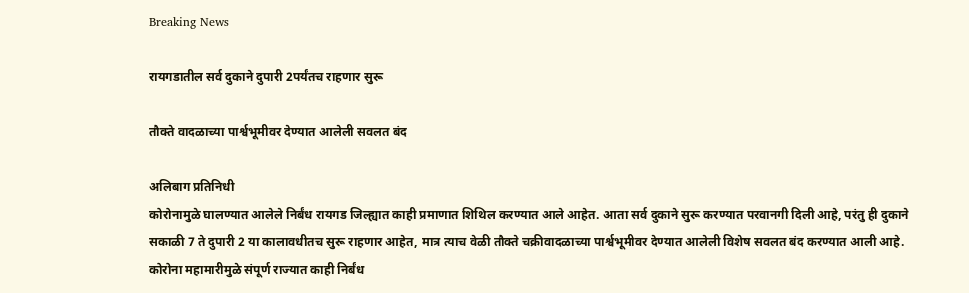Breaking News

रायगडातील सर्व दुकाने दुपारी 2पर्यंतच राहणार सुरू

तौक्ते वादळाच्या पार्श्वभूमीवर देण्यात आलेली सवलत बंद

अलिबाग प्रतिनिधी
कोरोनामुळे घालण्यात आलेले निर्बंध रायगड जिल्ह्यात काही प्रमाणात शिथिल करण्यात आले आहेत. आता सर्व दुकाने सुरू करण्यात परवानगी दिली आहे, परंतु ही दुकाने सकाळी 7 ते दुपारी 2 या कालावधीतच सुरू राहणार आहेत, मात्र त्याच वेळी तौक्ते चक्रीवादळाच्या पार्श्वभूमीवर देण्यात आलेली विशेष सवलत बंद करण्यात आली आहे.
कोरोना महामारीमुळे संपूर्ण राज्यात काही निर्बंध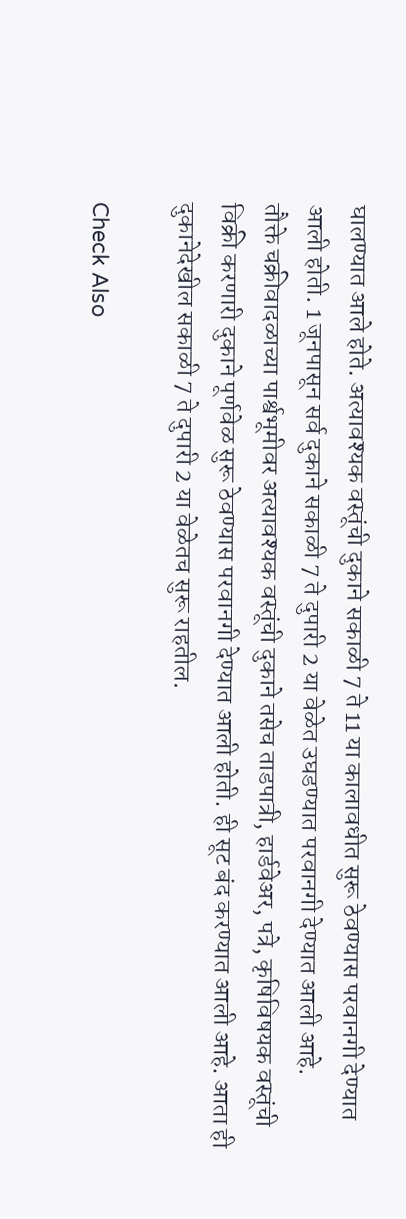घालण्यात आले होते. अत्यावश्यक वस्तूंची दुकाने सकाळी 7 ते 11 या कालावधीत सुरू ठेवण्यास परवानगी देण्यात आली होती. 1 जूनपासून सर्व दुकाने सकाळी 7 ते दुपारी 2 या वेळेत उघडण्यात परवानगी देण्यात आली आहे.
तौक्ते चक्रीवादळाच्या पार्श्वभूमीवर अत्यावश्यक वस्तूंची दुकाने तसेच ताडपात्री, हार्डवेअर, पत्रे, कृषिविषयक वस्तूंची विक्री करणारी दुकाने पूर्णवेळ सुरू ठेवण्यास परवानगी देण्यात आली होती. ही सूट बंद करण्यात आली आहे. आता ही दुकानेदेखील सकाळी 7 ते दुपारी 2 या वेळेतच सुरू राहतील.

Check Also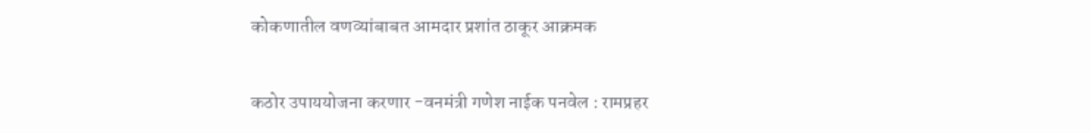कोकणातील वणव्यांबाबत आमदार प्रशांत ठाकूर आक्रमक

कठोर उपाययोजना करणार -वनमंत्री गणेश नाईक पनवेल : रामप्रहर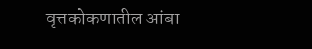वृत्तकोकणातील आंबा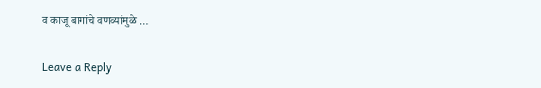व काजू बागांचे वणव्यांमुळे …

Leave a Reply